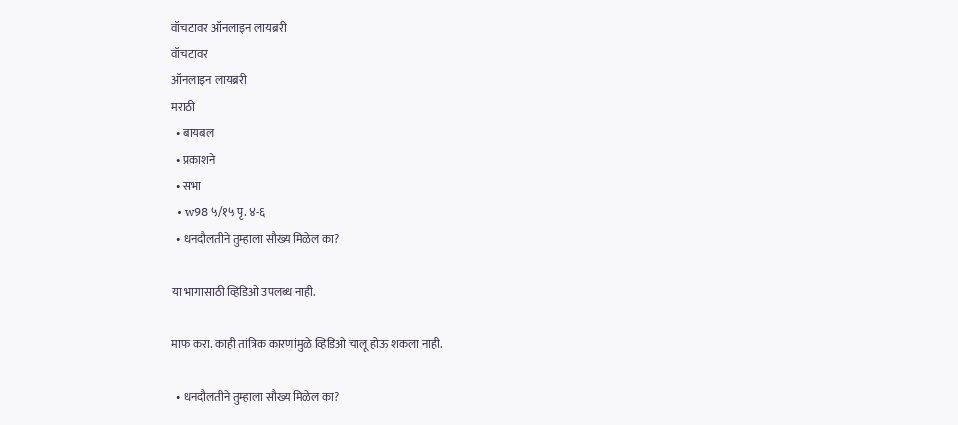वॉचटावर ऑनलाइन लायब्ररी
वॉचटावर
ऑनलाइन लायब्ररी
मराठी
  • बायबल
  • प्रकाशने
  • सभा
  • w98 ५/१५ पृ. ४-६
  • धनदौलतीने तुम्हाला सौख्य मिळेल का?

या भागासाठी व्हिडिओ उपलब्ध नाही.

माफ करा. काही तांत्रिक कारणांमुळे व्हिडिओ चालू होऊ शकला नाही.

  • धनदौलतीने तुम्हाला सौख्य मिळेल का?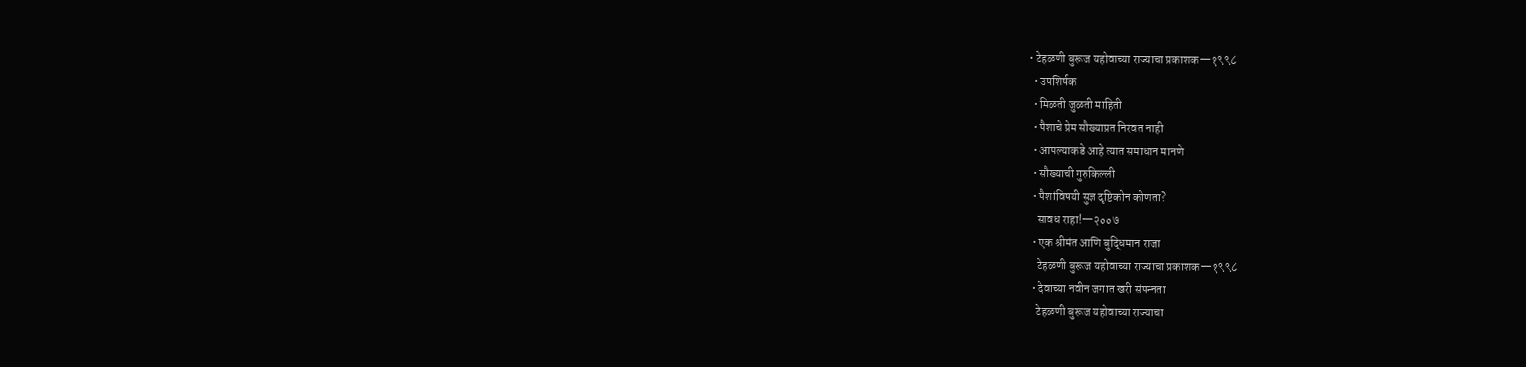• टेहळणी बुरूज यहोवाच्या राज्याचा प्रकाशक—१९९८
  • उपशिर्षक
  • मिळती जुळती माहिती
  • पैशाचे प्रेम सौख्याप्रत निरवत नाही
  • आपल्याकडे आहे त्यात समाधान मानणे
  • सौख्याची गुरुकिल्ली
  • पैशांविषयी सुज्ञ दृष्टिकोन कोणता?
    सावध राहा!—२००७
  • एक श्रीमंत आणि बुद्धिमान राजा
    टेहळणी बुरूज यहोवाच्या राज्याचा प्रकाशक—१९९८
  • देवाच्या नवीन जगात खरी संपन्‍नता
    टेहळणी बुरूज यहोवाच्या राज्याचा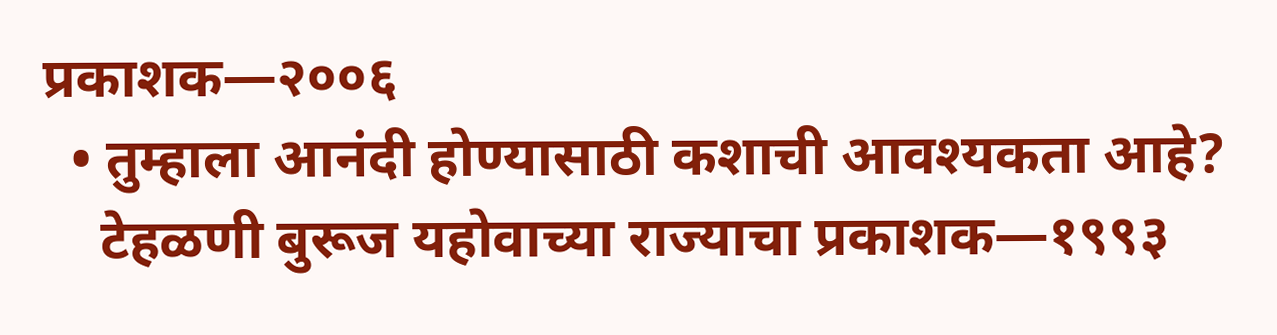प्रकाशक—२००६
  • तुम्हाला आनंदी होण्यासाठी कशाची आवश्‍यकता आहे?
    टेहळणी बुरूज यहोवाच्या राज्याचा प्रकाशक—१९९३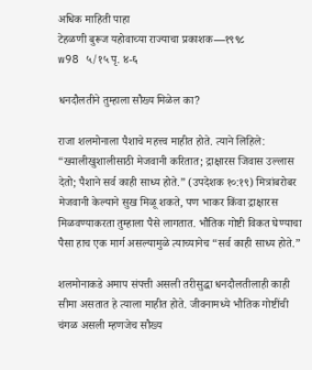अधिक माहिती पाहा
टेहळणी बुरूज यहोवाच्या राज्याचा प्रकाशक—१९९८
w98 ५/१५ पृ. ४-६

धनदौलतीने तुम्हाला सौख्य मिळेल का?

राजा शलमोनाला पैशाचे महत्त्व माहीत होते. त्याने लिहिले: “ख्यालीखुशालीसाठी मेजवानी करितात; द्राक्षारस जिवास उल्लास देतो; पैशाने सर्व काही साध्य होते.” (उपदेशक १०:१९) मित्रांबरोबर मेजवानी केल्याने सुख मिळू शकते, पण भाकर किंवा द्राक्षारस मिळवण्याकरता तुम्हाला पैसे लागतात. भौतिक गोष्टी विकत घेण्याचा पैसा हाच एक मार्ग असल्यामुळे त्याच्यानेच “सर्व काही साध्य होते.”

शलमोनाकडे अमाप संपत्ती असली तरीसुद्धा धनदौलतीलाही काही सीमा असतात हे त्याला माहीत होते. जीवनामध्ये भौतिक गोष्टींची चंगळ असली म्हणजेच सौख्य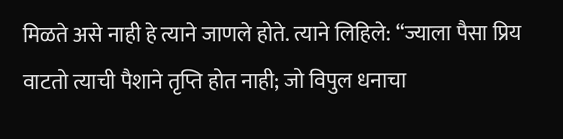मिळते असे नाही हे त्याने जाणले होते. त्याने लिहिले: “ज्याला पैसा प्रिय वाटतो त्याची पैशाने तृप्ति होत नाही; जो विपुल धनाचा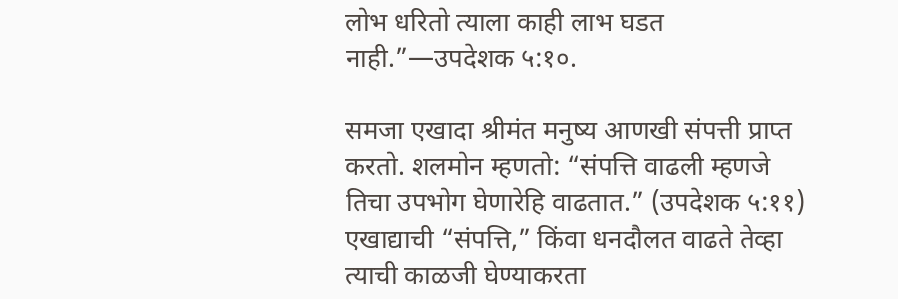लोभ धरितो त्याला काही लाभ घडत नाही.”—उपदेशक ५:१०.

समजा एखादा श्रीमंत मनुष्य आणखी संपत्ती प्राप्त करतो. शलमोन म्हणतो: “संपत्ति वाढली म्हणजे तिचा उपभोग घेणारेहि वाढतात.” (उपदेशक ५:११) एखाद्याची “संपत्ति,” किंवा धनदौलत वाढते तेव्हा त्याची काळजी घेण्याकरता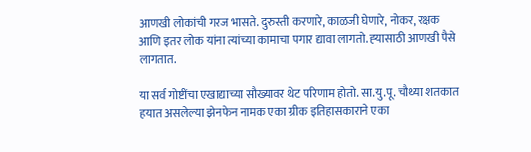आणखी लोकांची गरज भासते. दुरुस्ती करणारे, काळजी घेणारे, नोकर, रक्षक आणि इतर लोक यांना त्यांच्या कामाचा पगार द्यावा लागतो. ह्‍यासाठी आणखी पैसे लागतात.

या सर्व गोष्टींचा एखाद्याच्या सौख्यावर थेट परिणाम होतो. सा.यु.पू. चौथ्या शतकात हयात असलेल्या झेनफेन नामक एका ग्रीक इतिहासकाराने एका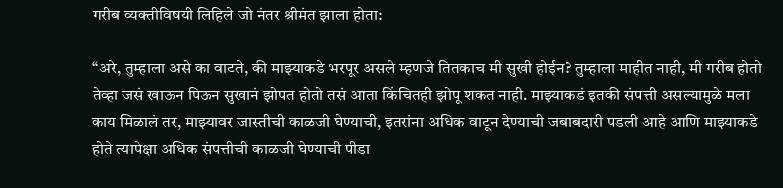गरीब व्यक्‍तीविषयी लिहिले जो नंतर श्रीमंत झाला होता:

“अरे, तुम्हाला असे का वाटते, की माझ्याकडे भरपूर असले म्हणजे तितकाच मी सुखी होईन? तुम्हाला माहीत नाही, मी गरीब होतो तेव्हा जसं खाऊन पिऊन सुखानं झोपत होतो तसं आता किंचितही झोपू शकत नाही. माझ्याकडं इतकी संपत्ती असल्यामुळे मला काय मिळालं तर, माझ्यावर जास्तीची काळजी घेण्याची, इतरांना अधिक वाटून देण्याची जबाबदारी पडली आहे आणि माझ्याकडे होते त्यापेक्षा अधिक संपत्तीची काळजी घेण्याची पीडा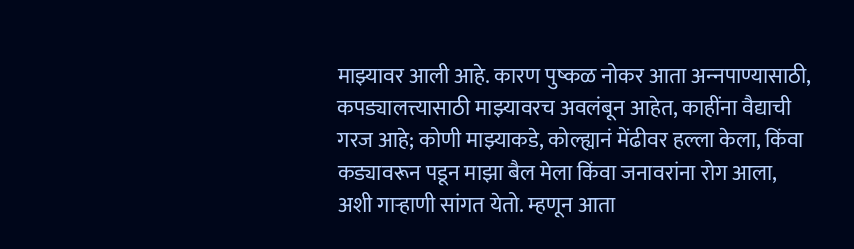माझ्यावर आली आहे. कारण पुष्कळ नोकर आता अन्‍नपाण्यासाठी, कपड्यालत्त्यासाठी माझ्यावरच अवलंबून आहेत, काहींना वैद्याची गरज आहे; कोणी माझ्याकडे, कोल्ह्यानं मेंढीवर हल्ला केला, किंवा कड्यावरून पडून माझा बैल मेला किंवा जनावरांना रोग आला, अशी गाऱ्‍हाणी सांगत येतो. म्हणून आता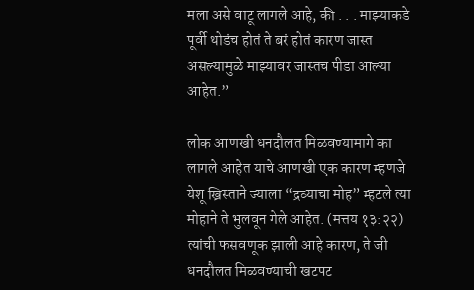मला असे वाटू लागले आहे, की . . . माझ्याकडे पूर्वी थोडंच होतं ते बरं होतं कारण जास्त असल्यामुळे माझ्यावर जास्तच पीडा आल्या आहेत.”

लोक आणखी धनदौलत मिळवण्यामागे का लागले आहेत याचे आणखी एक कारण म्हणजे येशू ख्रिस्ताने ज्याला “द्रव्याचा मोह” म्हटले त्या मोहाने ते भुलवून गेले आहेत. (मत्तय १३:२२) त्यांची फसवणूक झाली आहे कारण, ते जी धनदौलत मिळवण्याची खटपट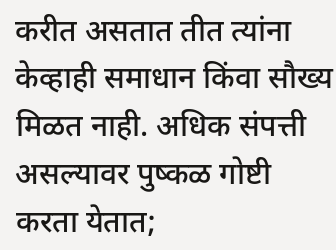करीत असतात तीत त्यांना केव्हाही समाधान किंवा सौख्य मिळत नाही. अधिक संपत्ती असल्यावर पुष्कळ गोष्टी करता येतात;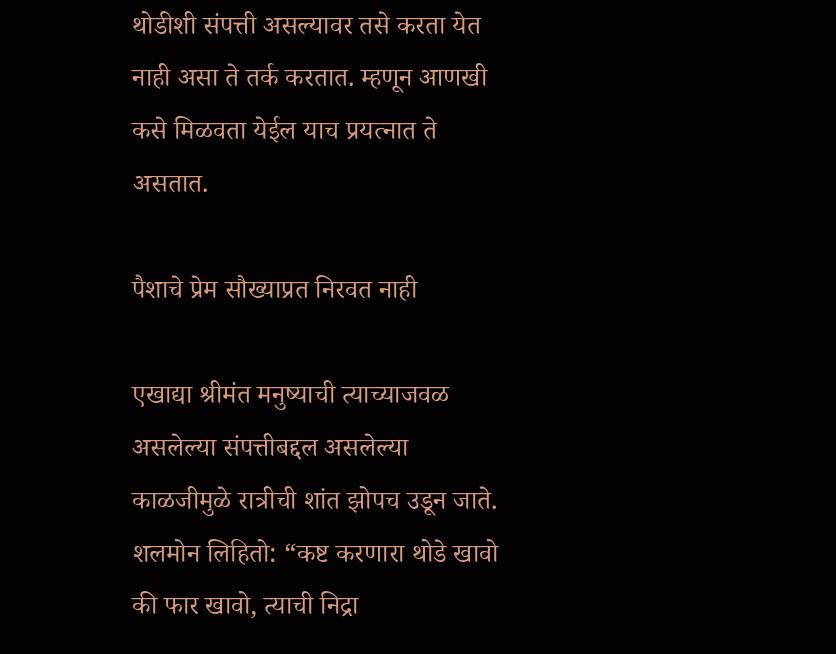थोडीशी संपत्ती असल्यावर तसे करता येत नाही असा ते तर्क करतात. म्हणून आणखी कसे मिळवता येईल याच प्रयत्नात ते असतात.

पैशाचे प्रेम सौख्याप्रत निरवत नाही

एखाद्या श्रीमंत मनुष्याची त्याच्याजवळ असलेल्या संपत्तीबद्दल असलेल्या काळजीमुळे रात्रीची शांत झोपच उडून जाते. शलमोन लिहितो: “कष्ट करणारा थोडे खावो की फार खावो, त्याची निद्रा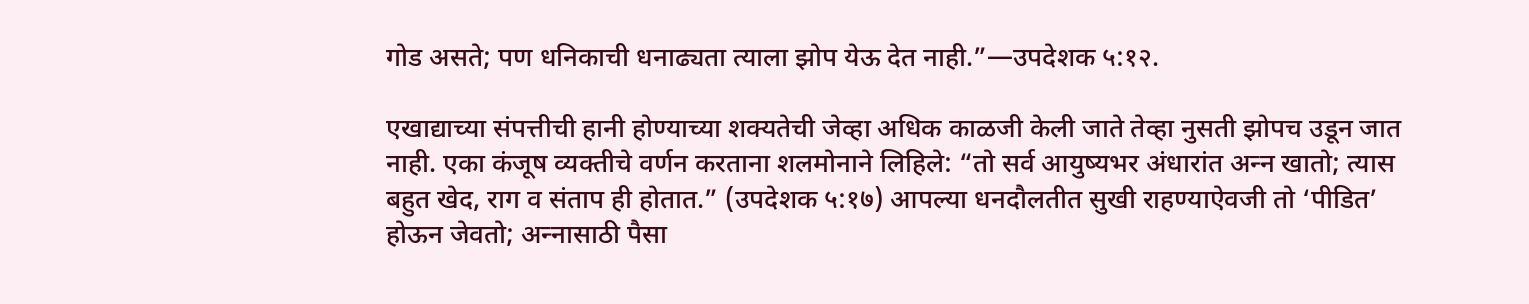गोड असते; पण धनिकाची धनाढ्यता त्याला झोप येऊ देत नाही.”—उपदेशक ५:१२.

एखाद्याच्या संपत्तीची हानी होण्याच्या शक्यतेची जेव्हा अधिक काळजी केली जाते तेव्हा नुसती झोपच उडून जात नाही. एका कंजूष व्यक्‍तीचे वर्णन करताना शलमोनाने लिहिले: “तो सर्व आयुष्यभर अंधारांत अन्‍न खातो; त्यास बहुत खेद, राग व संताप ही होतात.” (उपदेशक ५:१७) आपल्या धनदौलतीत सुखी राहण्याऐवजी तो ‘पीडित’ होऊन जेवतो; अन्‍नासाठी पैसा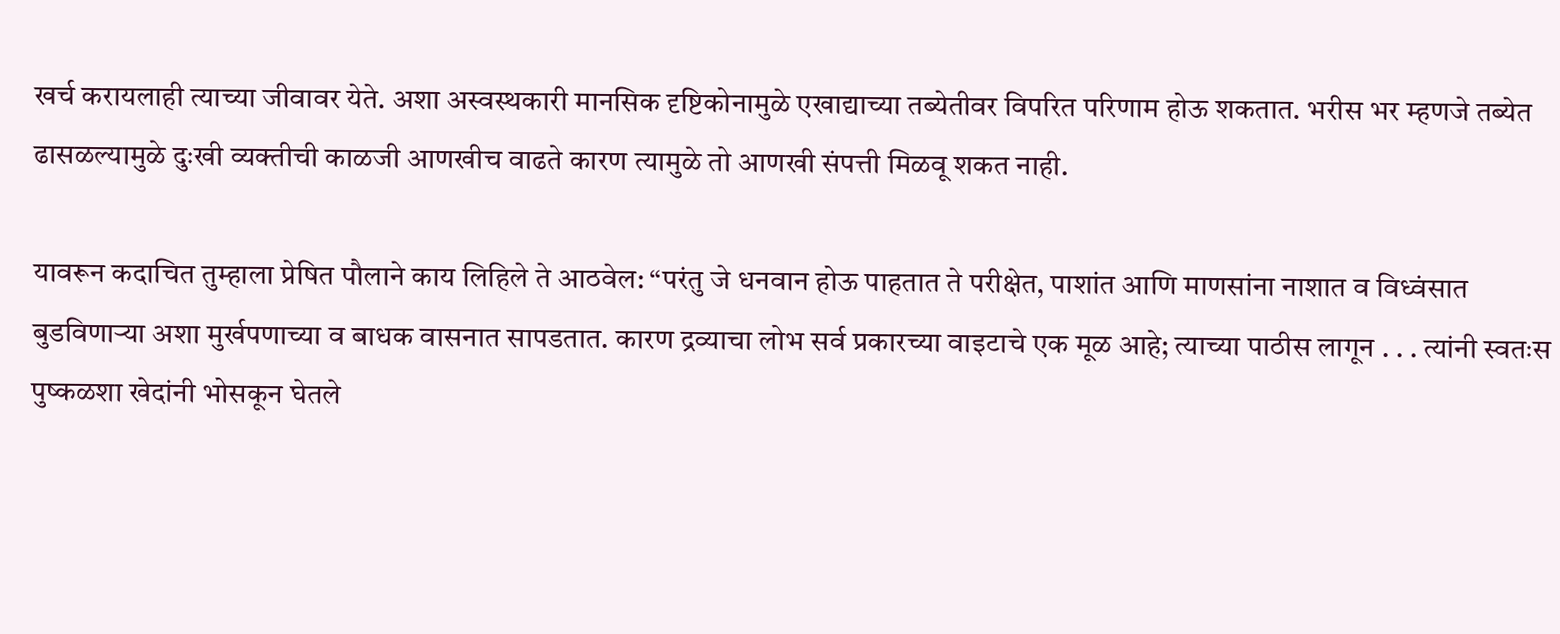खर्च करायलाही त्याच्या जीवावर येते. अशा अस्वस्थकारी मानसिक दृष्टिकोनामुळे एखाद्याच्या तब्येतीवर विपरित परिणाम होऊ शकतात. भरीस भर म्हणजे तब्येत ढासळल्यामुळे दुःखी व्यक्‍तीची काळजी आणखीच वाढते कारण त्यामुळे तो आणखी संपत्ती मिळवू शकत नाही.

यावरून कदाचित तुम्हाला प्रेषित पौलाने काय लिहिले ते आठवेल: “परंतु जे धनवान होऊ पाहतात ते परीक्षेत, पाशांत आणि माणसांना नाशात व विध्वंसात बुडविणाऱ्‍या अशा मुर्खपणाच्या व बाधक वासनात सापडतात. कारण द्रव्याचा लोभ सर्व प्रकारच्या वाइटाचे एक मूळ आहे; त्याच्या पाठीस लागून . . . त्यांनी स्वतःस पुष्कळशा खेदांनी भोसकून घेतले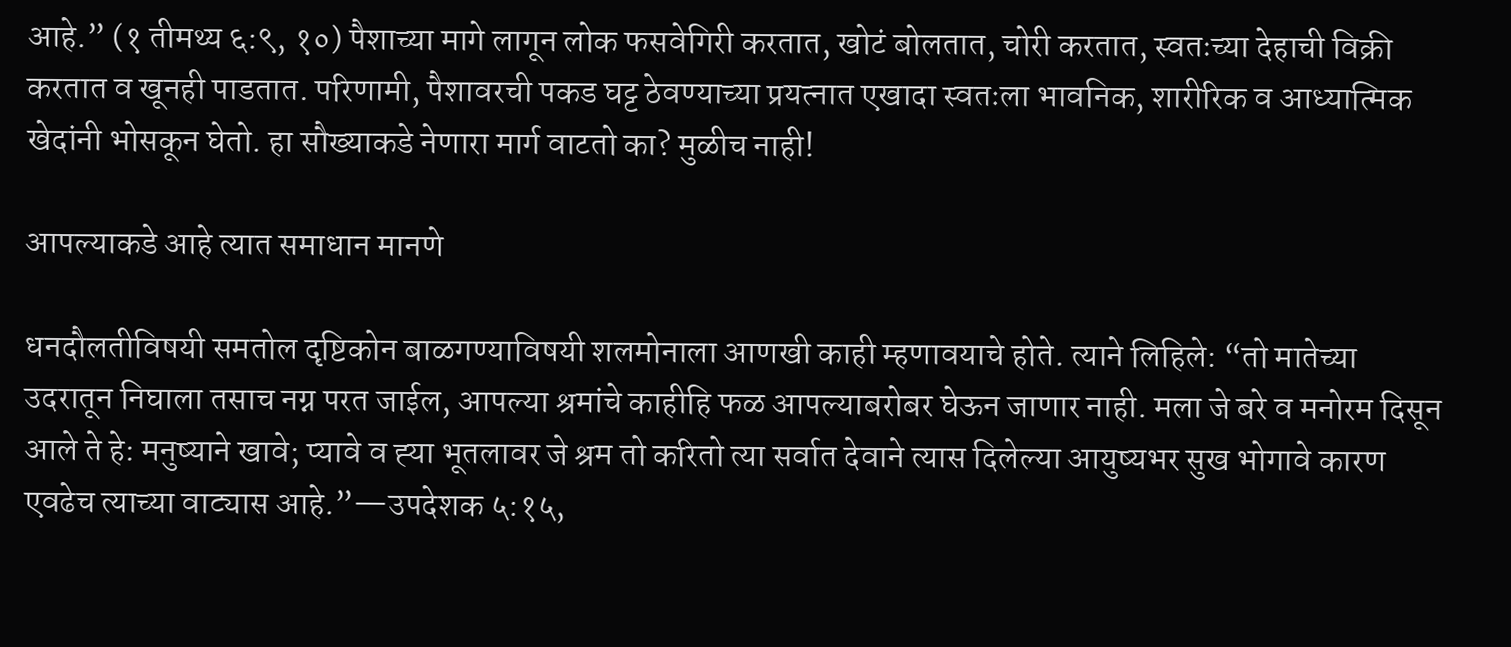आहे.” (१ तीमथ्य ६:९, १०) पैशाच्या मागे लागून लोक फसवेगिरी करतात, खोटं बोलतात, चोरी करतात, स्वतःच्या देहाची विक्री करतात व खूनही पाडतात. परिणामी, पैशावरची पकड घट्ट ठेवण्याच्या प्रयत्नात एखादा स्वतःला भावनिक, शारीरिक व आध्यात्मिक खेदांनी भोसकून घेतो. हा सौख्याकडे नेणारा मार्ग वाटतो का? मुळीच नाही!

आपल्याकडे आहे त्यात समाधान मानणे

धनदौलतीविषयी समतोल दृष्टिकोन बाळगण्याविषयी शलमोनाला आणखी काही म्हणावयाचे होते. त्याने लिहिले: “तो मातेच्या उदरातून निघाला तसाच नग्न परत जाईल, आपल्या श्रमांचे काहीहि फळ आपल्याबरोबर घेऊन जाणार नाही. मला जे बरे व मनोरम दिसून आले ते हे: मनुष्याने खावे; प्यावे व ह्‍या भूतलावर जे श्रम तो करितो त्या सर्वात देवाने त्यास दिलेल्या आयुष्यभर सुख भोगावे कारण एवढेच त्याच्या वाट्यास आहे.”—उपदेशक ५:१५,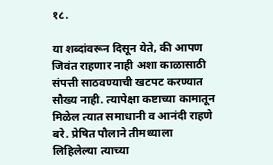१८.

या शब्दांवरून दिसून येते, की आपण जिवंत राहणार नाही अशा काळासाठी संपत्ती साठवण्याची खटपट करण्यात सौख्य नाही. त्यापेक्षा कष्टाच्या कामातून मिळेल त्यात समाधानी व आनंदी राहणे बरे. प्रेषित पौलाने तीमथ्याला लिहिलेल्या त्याच्या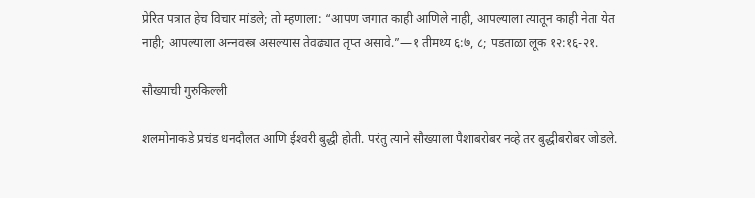प्रेरित पत्रात हेच विचार मांडले; तो म्हणाला: “आपण जगात काही आणिले नाही, आपल्याला त्यातून काही नेता येत नाही; आपल्याला अन्‍नवस्त्र असल्यास तेवढ्यात तृप्त असावे.”—१ तीमथ्य ६:७, ८; पडताळा लूक १२:१६-२१.

सौख्याची गुरुकिल्ली

शलमोनाकडे प्रचंड धनदौलत आणि ईश्‍वरी बुद्धी होती. परंतु त्याने सौख्याला पैशाबरोबर नव्हे तर बुद्धीबरोबर जोडले.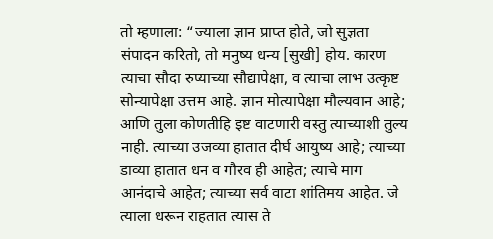तो म्हणाला: “ज्याला ज्ञान प्राप्त होते, जो सुज्ञता संपादन करितो, तो मनुष्य धन्य [सुखी] होय. कारण त्याचा सौदा रुप्याच्या सौद्यापेक्षा, व त्याचा लाभ उत्कृष्ट सोन्यापेक्षा उत्तम आहे. ज्ञान मोत्यापेक्षा मौल्यवान आहे; आणि तुला कोणतीहि इष्ट वाटणारी वस्तु त्याच्याशी तुल्य नाही. त्याच्या उजव्या हातात दीर्घ आयुष्य आहे; त्याच्या डाव्या हातात धन व गौरव ही आहेत; त्याचे माग आनंदाचे आहेत; त्याच्या सर्व वाटा शांतिमय आहेत. जे त्याला धरून राहतात त्यास ते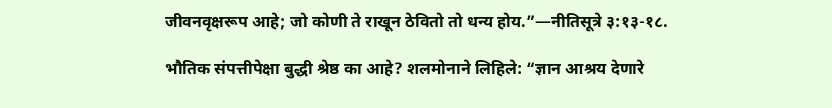जीवनवृक्षरूप आहे; जो कोणी ते राखून ठेवितो तो धन्य होय.”—नीतिसूत्रे ३:१३-१८.

भौतिक संपत्तीपेक्षा बुद्धी श्रेष्ठ का आहे? शलमोनाने लिहिले: “ज्ञान आश्रय देणारे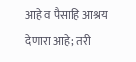आहे व पैसाहि आश्रय देणारा आहे; तरी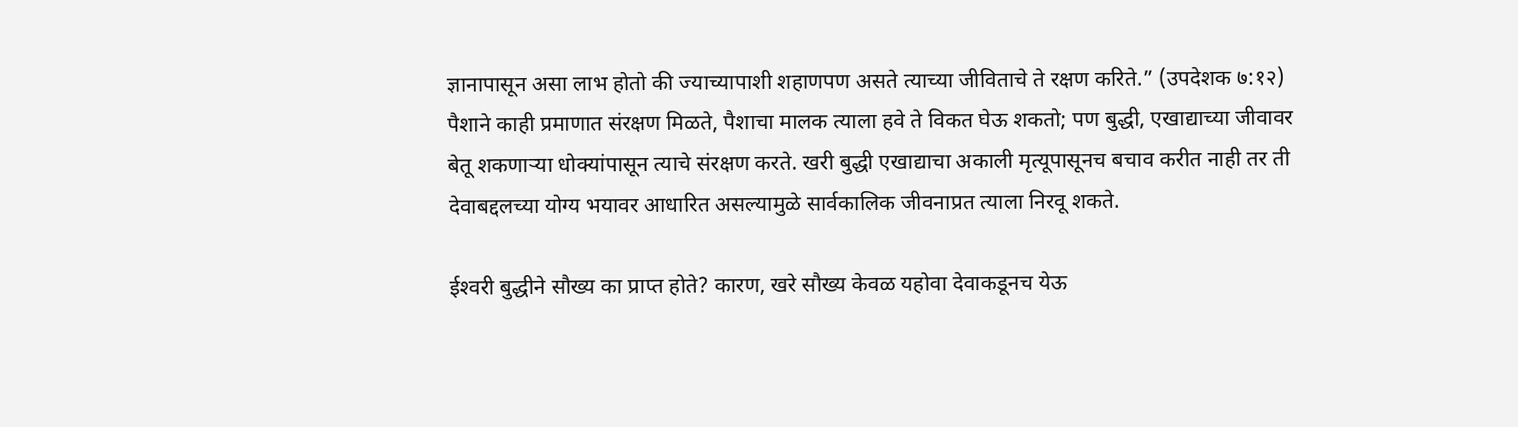ज्ञानापासून असा लाभ होतो की ज्याच्यापाशी शहाणपण असते त्याच्या जीविताचे ते रक्षण करिते.” (उपदेशक ७:१२) पैशाने काही प्रमाणात संरक्षण मिळते, पैशाचा मालक त्याला हवे ते विकत घेऊ शकतो; पण बुद्धी, एखाद्याच्या जीवावर बेतू शकणाऱ्‍या धोक्यांपासून त्याचे संरक्षण करते. खरी बुद्धी एखाद्याचा अकाली मृत्यूपासूनच बचाव करीत नाही तर ती देवाबद्दलच्या योग्य भयावर आधारित असल्यामुळे सार्वकालिक जीवनाप्रत त्याला निरवू शकते.

ईश्‍वरी बुद्धीने सौख्य का प्राप्त होते? कारण, खरे सौख्य केवळ यहोवा देवाकडूनच येऊ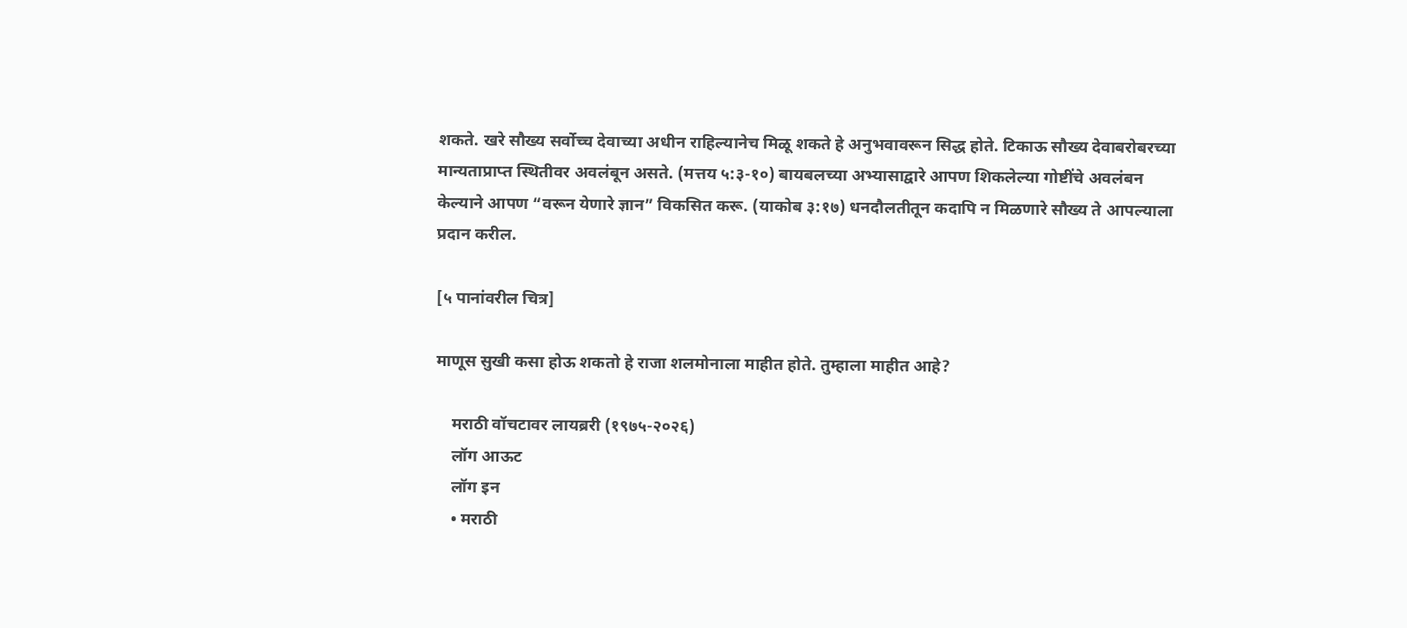शकते. खरे सौख्य सर्वोच्च देवाच्या अधीन राहिल्यानेच मिळू शकते हे अनुभवावरून सिद्ध होते. टिकाऊ सौख्य देवाबरोबरच्या मान्यताप्राप्त स्थितीवर अवलंबून असते. (मत्तय ५:३-१०) बायबलच्या अभ्यासाद्वारे आपण शिकलेल्या गोष्टींचे अवलंबन केल्याने आपण “वरून येणारे ज्ञान” विकसित करू. (याकोब ३:१७) धनदौलतीतून कदापि न मिळणारे सौख्य ते आपल्याला प्रदान करील.

[५ पानांवरील चित्र]

माणूस सुखी कसा होऊ शकतो हे राजा शलमोनाला माहीत होते. तुम्हाला माहीत आहे?

    मराठी वॉचटावर लायब्ररी (१९७५-२०२६)
    लॉग आऊट
    लॉग इन
    • मराठी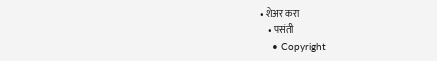• शेअर करा
    • पसंती
    • Copyright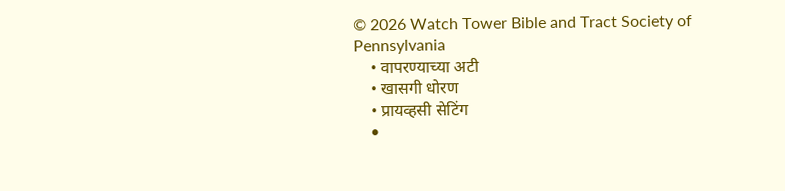© 2026 Watch Tower Bible and Tract Society of Pennsylvania
    • वापरण्याच्या अटी
    • खासगी धोरण
    • प्रायव्हसी सेटिंग
    •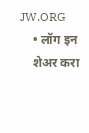JW.ORG
    • लॉग इन
    शेअर करा